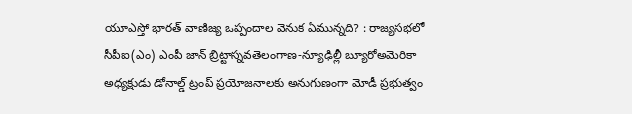యూఎస్తో భారత్ వాణిజ్య ఒప్పందాల వెనుక ఏమున్నది? : రాజ్యసభలో సీపీఐ(ఎం) ఎంపీ జాన్ బ్రిట్టాస్నవతెలంగాణ-న్యూఢిల్లీ బ్యూరోఅమెరికా అధ్యక్షుడు డోనాల్డ్ ట్రంప్ ప్రయోజనాలకు అనుగుణంగా మోడీ ప్రభుత్వం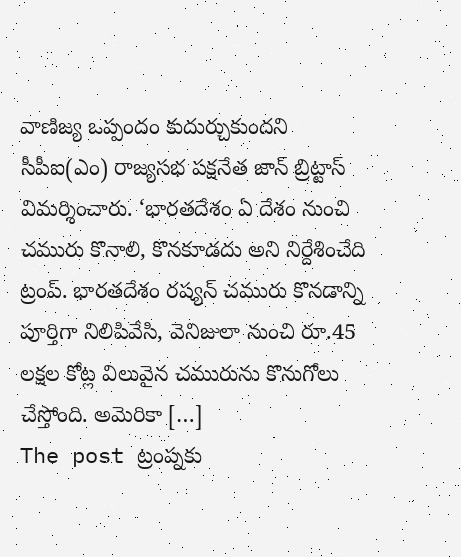వాణిజ్య ఒప్పందం కుదుర్చుకుందని సీపీఐ(ఎం) రాజ్యసభ పక్షనేత జాన్ బ్రిట్టాస్ విమర్శించారు. ‘భారతదేశం ఏ దేశం నుంచి చమురు కొనాలి, కొనకూడదు అని నిర్దేశించేది ట్రంప్. భారతదేశం రష్యన్ చమురు కొనడాన్ని పూర్తిగా నిలిపివేసి, వెనిజులా నుంచి రూ.45 లక్షల కోట్ల విలువైన చమురును కొనుగోలు చేస్తోంది. అమెరికా […]
The post ట్రంప్నకు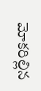మోకరిల్లిన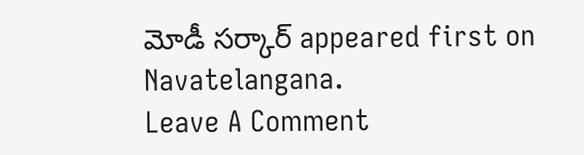మోడీ సర్కార్ appeared first on Navatelangana.
Leave A Comment